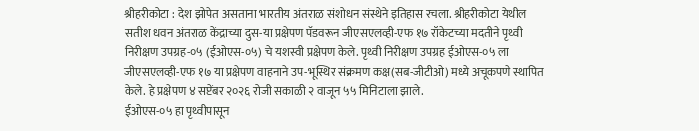श्रीहरीकोटा : देश झोपेत असताना भारतीय अंतराळ संशोधन संस्थेने इतिहास रचला. श्रीहरीकोटा येथील सतीश धवन अंतराळ केंद्राच्या दुस-या प्रक्षेपण पॅडवरून जीएसएलव्ही-एफ १७ रॉकेटच्या मदतीने पृथ्वी निरीक्षण उपग्रह-०५ (ईओएस-०५) चे यशस्वी प्रक्षेपण केले. पृथ्वी निरीक्षण उपग्रह ईओएस-०५ ला जीएसएलव्ही-एफ १७ या प्रक्षेपण वाहनाने उप-भूस्थिर संक्रमण कक्ष(सब-जीटीओ) मध्ये अचूकपणे स्थापित केले. हे प्रक्षेपण ४ सप्टेंबर २०२६ रोजी सकाळी २ वाजून ५५ मिनिटाला झाले.
ईओएस-०५ हा पृथ्वीपासून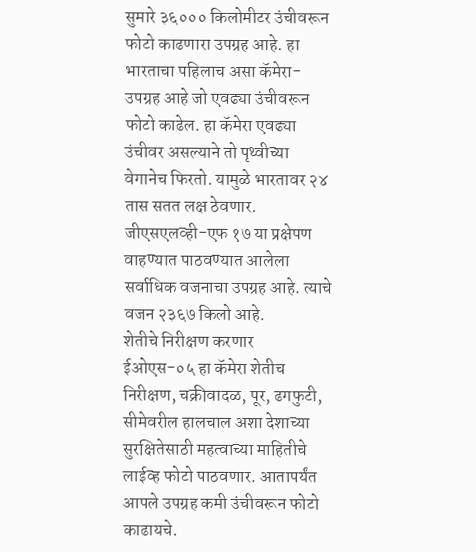सुमारे ३६००० किलोमीटर उंचीवरून फोटो काढणारा उपग्रह आहे. हा भारताचा पहिलाच असा कॅमेरा-उपग्रह आहे जो एवढ्या उंचीवरून फोटो काढेल. हा कॅमेरा एवढ्या उंचीवर असल्याने तो पृथ्वीच्या वेगानेच फिरतो. यामुळे भारतावर २४ तास सतत लक्ष ठेवणार. जीएसएलव्ही-एफ १७ या प्रक्षेपण वाहण्यात पाठवण्यात आलेला सर्वाधिक वजनाचा उपग्रह आहे. त्याचे वजन २३६७ किलो आहे.
शेतीचे निरीक्षण करणार
ईओएस-०५ हा कॅमेरा शेतीच निरीक्षण, चक्रीवादळ, पूर, ढगफुटी, सीमेवरील हालचाल अशा देशाच्या सुरक्षितेसाठी महत्वाच्या माहितीचे लाईव्ह फोटो पाठवणार. आतापर्यंत आपले उपग्रह कमी उंचीवरून फोटो काढायचे.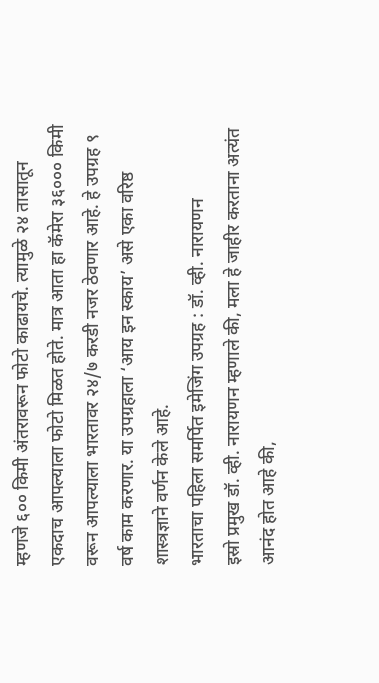म्हणजे ६०० किमी अंतरावरून फोटो काढायचे. त्यामुळे २४ तासातून एकदाच आपल्याला फोटो मिळत होते. मात्र आता हा कॅमेरा ३६००० किमी वरून आपल्याला भारतावर २४/७ करडी नजर ठेवणार आहे. हे उपग्रह ९ वर्ष काम करणार. या उपग्रहाला ‘आय इन स्काय’ असे एका वरिष्ठ शास्त्रज्ञाने वर्णन केले आहे.
भारताचा पहिला समर्पित इमेजिंग उपग्रह : डॉ. व्ही. नारायणन
इस्रो प्रमुख डॉ. व्ही. नारायणन म्हणाले की, मला हे जाहीर करताना अत्यंत आनंद होत आहे की,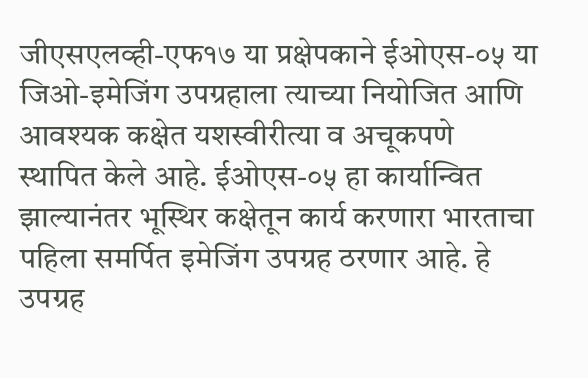जीएसएलव्ही-एफ१७ या प्रक्षेपकाने ईओएस-०५ या जिओ-इमेजिंग उपग्रहाला त्याच्या नियोजित आणि आवश्यक कक्षेत यशस्वीरीत्या व अचूकपणे स्थापित केले आहे. ईओएस-०५ हा कार्यान्वित झाल्यानंतर भूस्थिर कक्षेतून कार्य करणारा भारताचा पहिला समर्पित इमेजिंग उपग्रह ठरणार आहे. हे उपग्रह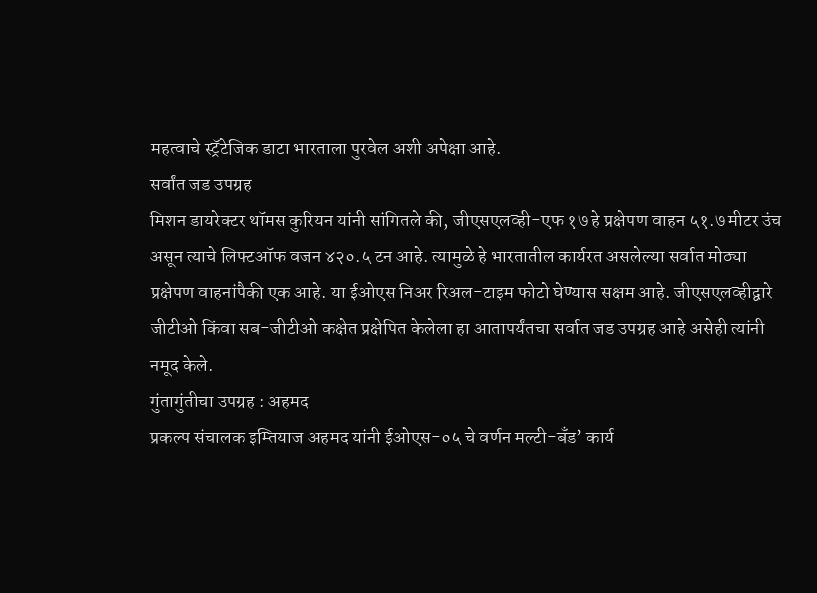महत्वाचे स्ट्रॅटेजिक डाटा भारताला पुरवेल अशी अपेक्षा आहे.
सर्वांत जड उपग्रह
मिशन डायरेक्टर थॉमस कुरियन यांनी सांगितले की, जीएसएलव्ही-एफ १७ हे प्रक्षेपण वाहन ५१.७ मीटर उंच असून त्याचे लिफ्टऑफ वजन ४२०.५ टन आहे. त्यामुळे हे भारतातील कार्यरत असलेल्या सर्वात मोठ्या प्रक्षेपण वाहनांपैकी एक आहे. या ईओएस निअर रिअल-टाइम फोटो घेण्यास सक्षम आहे. जीएसएलव्हीद्वारे जीटीओ किंवा सब-जीटीओ कक्षेत प्रक्षेपित केलेला हा आतापर्यंतचा सर्वात जड उपग्रह आहे असेही त्यांनी नमूद केले.
गुंतागुंतीचा उपग्रह : अहमद
प्रकल्प संचालक इम्तियाज अहमद यांनी ईओएस-०५ चे वर्णन मल्टी-बँड’ कार्य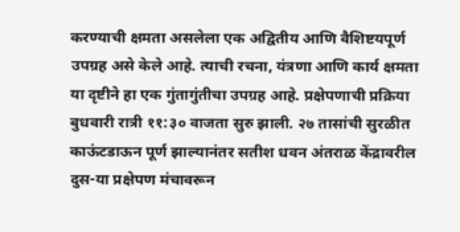करण्याची क्षमता असलेला एक अद्वितीय आणि वैशिष्टयपूर्ण उपग्रह असे केले आहे. त्याची रचना, यंत्रणा आणि कार्य क्षमता या दृष्टीने हा एक गुंतागुंतीचा उपग्रह आहे. प्रक्षेपणाची प्रक्रिया बुधवारी रात्री ११:३० वाजता सुरु झाली. २७ तासांची सुरळीत काऊंटडाऊन पूर्ण झाल्यानंतर सतीश धवन अंतराळ केंद्रावरील दुस-या प्रक्षेपण मंचावरून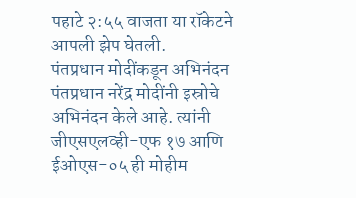पहाटे २:५५ वाजता या रॉकेटने आपली झेप घेतली.
पंतप्रधान मोदींकडून अभिनंदन
पंतप्रधान नरेंद्र मोदींनी इस्रोचे अभिनंदन केले आहे. त्यांनी जीएसएलव्ही-एफ १७ आणि ईओएस-०५ ही मोहीम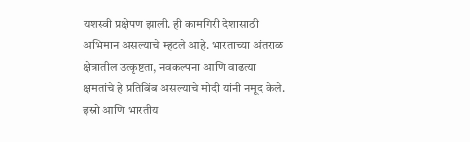यशस्वी प्रक्षेपण झाली. ही कामगिरी देशासाठी अभिमान असल्याचे म्हटले आहे. भारताच्या अंतराळ क्षेत्रातील उत्कृष्टता, नवकल्पना आणि वाढत्या क्षमतांचे हे प्रतिबिंब असल्याचे मोदी यांनी नमूद केले. इस्रो आणि भारतीय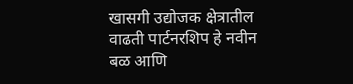खासगी उद्योजक क्षेत्रातील वाढती पार्टनरशिप हे नवीन बळ आणि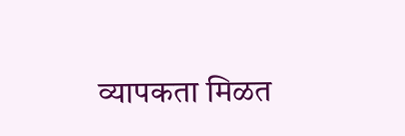व्यापकता मिळत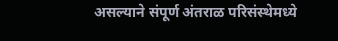असल्याने संपूर्ण अंतराळ परिसंस्थेमध्ये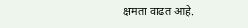क्षमता वाढत आहे.